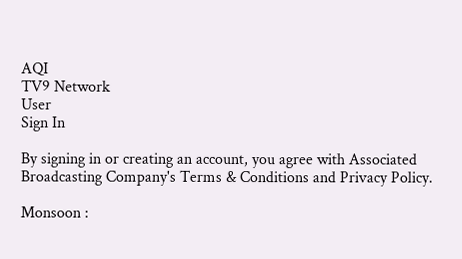AQI
TV9 Network
User
Sign In

By signing in or creating an account, you agree with Associated Broadcasting Company's Terms & Conditions and Privacy Policy.

Monsoon :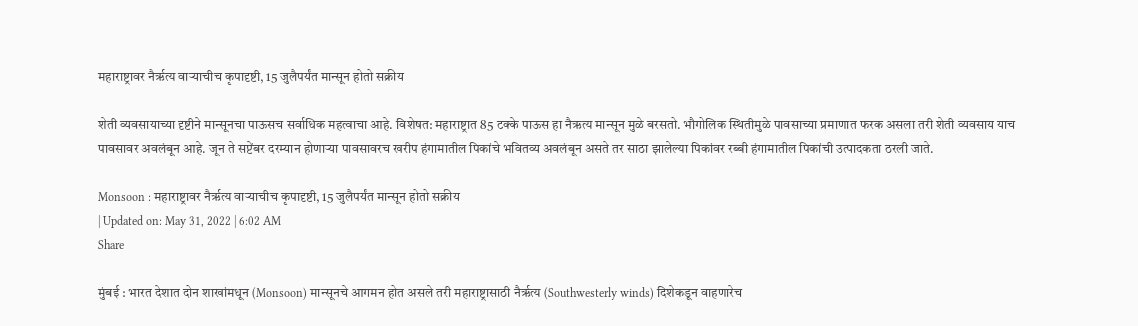महाराष्ट्रावर नैर्ऋत्य वाऱ्याचीच कृपादृष्टी, 15 जुलैपर्यंत मान्सून होतो सक्रीय

शेती व्यवसायाच्या दृष्टीने मान्सूनचा पाऊसच सर्वाधिक महत्वाचा आहे. विशेषत: महाराष्ट्रात 85 टक्के पाऊस हा नैऋत्य मान्सून मुळे बरसतो. भौगोलिक स्थितीमुळे पावसाच्या प्रमाणात फरक असला तरी शेती व्यवसाय याच पावसावर अवलंबून आहे. जून ते सप्टेंबर दरम्यान होणाऱ्या पावसावरच खरीप हंगामातील पिकांचे भवितव्य अवलंबून असते तर साठा झालेल्या पिकांवर रब्बी हंगामातील पिकांची उत्पादकता ठरली जाते.

Monsoon : महाराष्ट्रावर नैर्ऋत्य वाऱ्याचीच कृपादृष्टी, 15 जुलैपर्यंत मान्सून होतो सक्रीय
| Updated on: May 31, 2022 | 6:02 AM
Share

मुंबई : भारत देशात दोन शाखांमधून (Monsoon) मान्सूनचे आगमन होत असले तरी महाराष्ट्रासाठी नैर्ऋत्य (Southwesterly winds) दिशेकडून वाहणारेच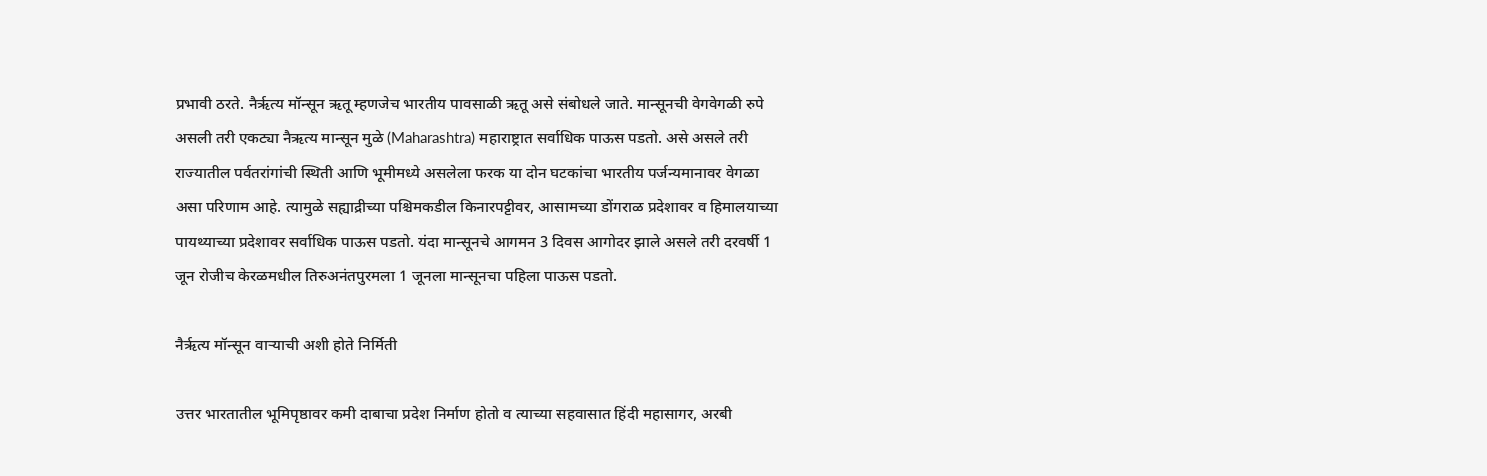प्रभावी ठरते. नैर्ऋत्य मॉन्सून ऋतू म्हणजेच भारतीय पावसाळी ऋतू असे संबोधले जाते. मान्सूनची वेगवेगळी रुपे असली तरी एकट्या नैऋत्य मान्सून मुळे (Maharashtra) महाराष्ट्रात सर्वाधिक पाऊस पडतो. असे असले तरी राज्यातील पर्वतरांगांची स्थिती आणि भूमीमध्ये असलेला फरक या दोन घटकांचा भारतीय पर्जन्यमानावर वेगळा असा परिणाम आहे. त्यामुळे सह्याद्रीच्या पश्चिमकडील किनारपट्टीवर, आसामच्या डोंगराळ प्रदेशावर व हिमालयाच्या पायथ्याच्या प्रदेशावर सर्वाधिक पाऊस पडतो. यंदा मान्सूनचे आगमन 3 दिवस आगोदर झाले असले तरी दरवर्षी 1 जून रोजीच केरळमधील तिरुअनंतपुरमला 1 जूनला मान्सूनचा पहिला पाऊस पडतो.

नैर्ऋत्य मॉन्सून वाऱ्याची अशी होते निर्मिती

उत्तर भारतातील भूमिपृष्ठावर कमी दाबाचा प्रदेश निर्माण होतो व त्याच्या सहवासात हिंदी महासागर, अरबी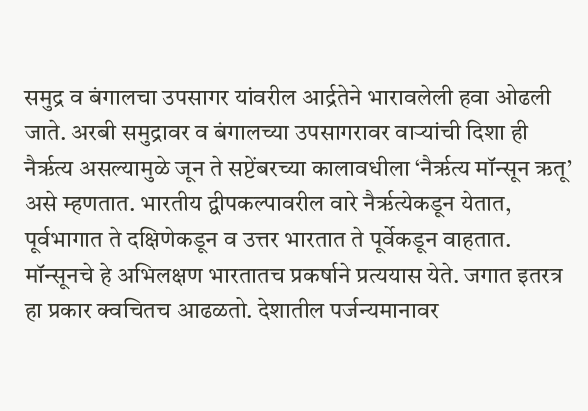समुद्र व बंगालचा उपसागर यांवरील आर्द्रतेने भारावलेली हवा ओढली जाते. अरबी समुद्रावर व बंगालच्या उपसागरावर वाऱ्यांची दिशा ही नैर्ऋत्य असल्यामुळे जून ते सप्टेंबरच्या कालावधीला ‘नैर्ऋत्य मॉन्सून ऋतू’ असे म्हणतात. भारतीय द्वीपकल्पावरील वारे नैर्ऋत्येकडून येतात, पूर्वभागात ते दक्षिणेकडून व उत्तर भारतात ते पूर्वेकडून वाहतात. मॉन्सूनचे हे अभिलक्षण भारतातच प्रकर्षाने प्रत्ययास येते. जगात इतरत्र हा प्रकार क्वचितच आढळतो. देशातील पर्जन्यमानावर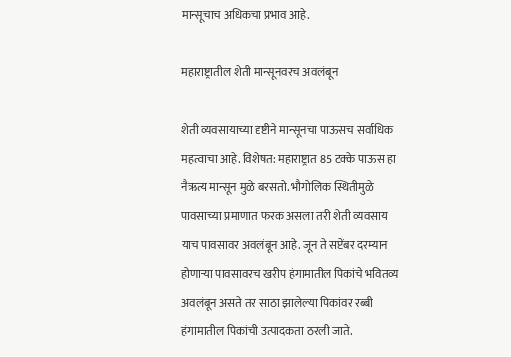मान्सूचाच अधिकचा प्रभाव आहे.

महाराष्ट्रातील शेती मान्सूनवरच अवलंबून

शेती व्यवसायाच्या दृष्टीने मान्सूनचा पाऊसच सर्वाधिक महत्वाचा आहे. विशेषत: महाराष्ट्रात 85 टक्के पाऊस हा नैऋत्य मान्सून मुळे बरसतो. भौगोलिक स्थितीमुळे पावसाच्या प्रमाणात फरक असला तरी शेती व्यवसाय याच पावसावर अवलंबून आहे. जून ते सप्टेंबर दरम्यान होणाऱ्या पावसावरच खरीप हंगामातील पिकांचे भवितव्य अवलंबून असते तर साठा झालेल्या पिकांवर रब्बी हंगामातील पिकांची उत्पादकता ठरली जाते.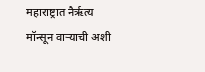महाराष्ट्रात नैर्ऋत्य मॉन्सून वाऱ्याची अशी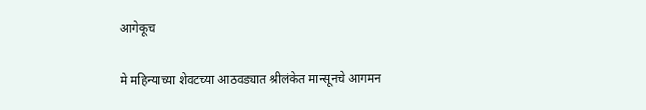आगेकूच

मे महिन्याच्या शेवटच्या आठवड्यात श्रीलंकेत मान्सूनचे आगमन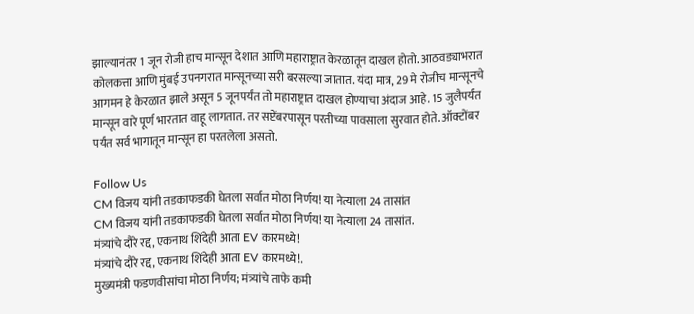झाल्यानंतर 1 जून रोजी हाच मान्सून देशात आणि महाराष्ट्रात केरळातून दाखल होतो. आठवड्याभरात कोलकत्ता आणि मुंबई उपनगरात मान्सूनच्या सरी बरसल्या जातात. यंदा मात्र, 29 मे रोजीच मान्सूनचे आगमन हे केरळात झाले असून 5 जूनपर्यंत तो महाराष्ट्रात दाखल होण्याचा अंदाज आहे. 15 जुलैपर्यंत मान्सून वारे पूर्ण भारतात वाहू लागतात. तर सप्टेंबरपासून परतीच्या पावसाला सुरवात होते. ऑक्टोंबर पर्यंत सर्व भागातून मान्सून हा परतलेला असतो.

Follow Us
CM विजय यांनी तडकाफडकी घेतला सर्वात मोठा निर्णय! या नेत्याला 24 तासांत
CM विजय यांनी तडकाफडकी घेतला सर्वात मोठा निर्णय! या नेत्याला 24 तासांत.
मंत्र्यांचे दौरे रद्द, एकनाथ शिंदेही आता EV कारमध्ये!
मंत्र्यांचे दौरे रद्द, एकनाथ शिंदेही आता EV कारमध्ये!.
मुख्यमंत्री फडणवीसांचा मोठा निर्णय; मंत्र्यांचे ताफे कमी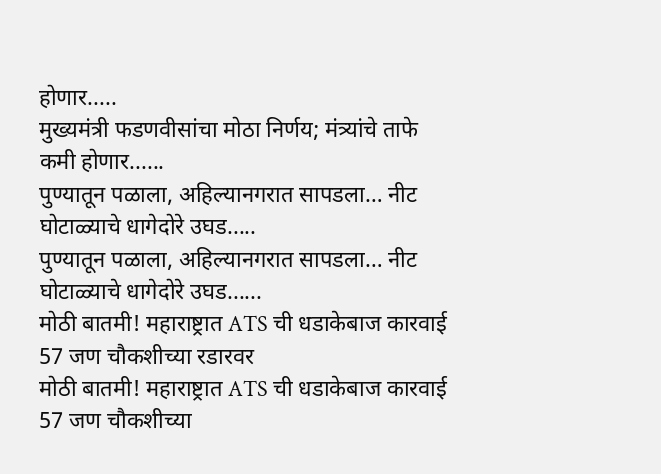होणार.....
मुख्यमंत्री फडणवीसांचा मोठा निर्णय; मंत्र्यांचे ताफे कमी होणार......
पुण्यातून पळाला, अहिल्यानगरात सापडला… नीट घोटाळ्याचे धागेदोरे उघड.....
पुण्यातून पळाला, अहिल्यानगरात सापडला… नीट घोटाळ्याचे धागेदोरे उघड......
मोठी बातमी! महाराष्ट्रात ATS ची धडाकेबाज कारवाई 57 जण चौकशीच्या रडारवर
मोठी बातमी! महाराष्ट्रात ATS ची धडाकेबाज कारवाई 57 जण चौकशीच्या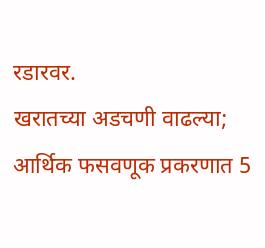रडारवर.
खरातच्या अडचणी वाढल्या; आर्थिक फसवणूक प्रकरणात 5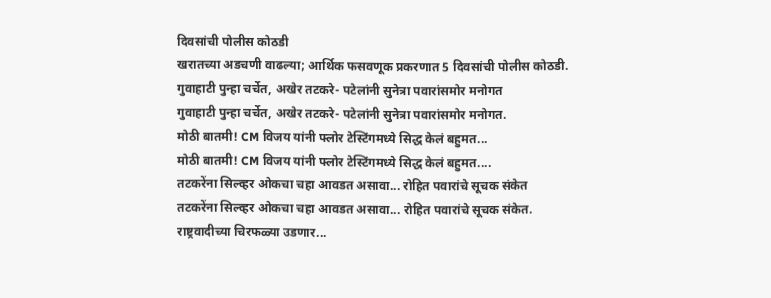दिवसांची पोलीस कोठडी
खरातच्या अडचणी वाढल्या; आर्थिक फसवणूक प्रकरणात 5 दिवसांची पोलीस कोठडी.
गुवाहाटी पुन्हा चर्चेत, अखेर तटकरे- पटेलांनी सुनेत्रा पवारांसमोर मनोगत
गुवाहाटी पुन्हा चर्चेत, अखेर तटकरे- पटेलांनी सुनेत्रा पवारांसमोर मनोगत.
मोठी बातमी! CM विजय यांनी फ्लोर टेस्टिंगमध्ये सिद्ध केलं बहुमत...
मोठी बातमी! CM विजय यांनी फ्लोर टेस्टिंगमध्ये सिद्ध केलं बहुमत....
तटकरेंना सिल्व्हर ओकचा चहा आवडत असावा... रोहित पवारांचे सूचक संकेत
तटकरेंना सिल्व्हर ओकचा चहा आवडत असावा... रोहित पवारांचे सूचक संकेत.
राष्ट्रवादीच्या चिरफळ्या उडणार...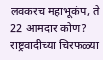लवकरच महाभूकंप, ते 22 आमदार कोण?
राष्ट्रवादीच्या चिरफळ्या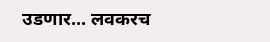उडणार... लवकरच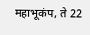महाभूकंप, ते 22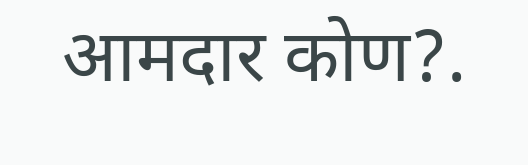आमदार कोण?.